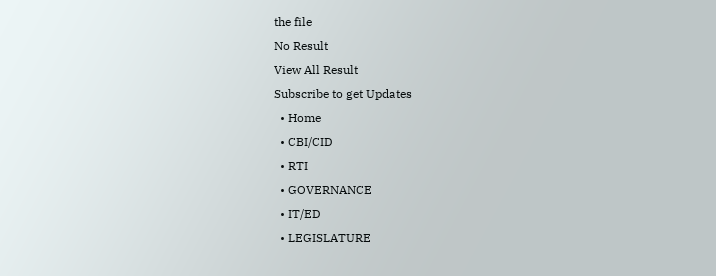the file
No Result
View All Result
Subscribe to get Updates
  • Home
  • CBI/CID
  • RTI
  • GOVERNANCE
  • IT/ED
  • LEGISLATURE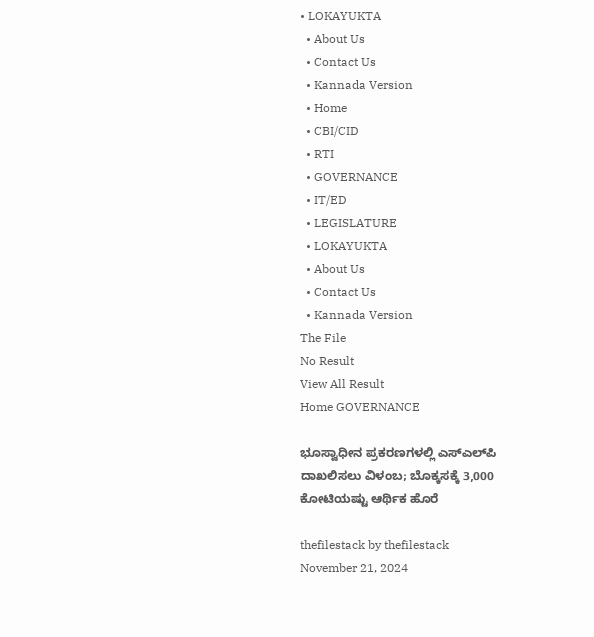• LOKAYUKTA
  • About Us
  • Contact Us
  • Kannada Version
  • Home
  • CBI/CID
  • RTI
  • GOVERNANCE
  • IT/ED
  • LEGISLATURE
  • LOKAYUKTA
  • About Us
  • Contact Us
  • Kannada Version
The File
No Result
View All Result
Home GOVERNANCE

ಭೂಸ್ವಾಧೀನ ಪ್ರಕರಣಗಳಲ್ಲಿ ಎಸ್‌ಎಲ್‌ಪಿ ದಾಖಲಿಸಲು ವಿಳಂಬ; ಬೊಕ್ಕಸಕ್ಕೆ 3,000 ಕೋಟಿಯಷ್ಟು ಆರ್ಥಿಕ ಹೊರೆ

thefilestack by thefilestack
November 21, 2024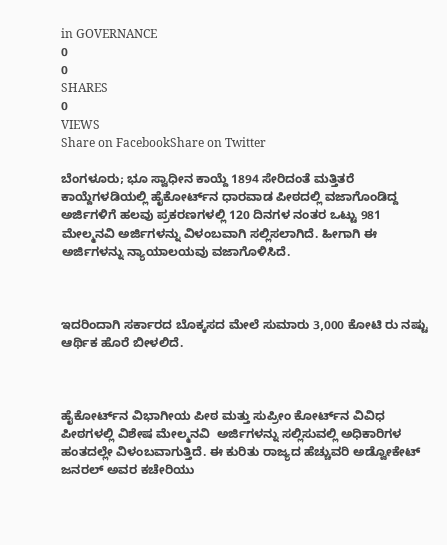in GOVERNANCE
0
0
SHARES
0
VIEWS
Share on FacebookShare on Twitter

ಬೆಂಗಳೂರು; ಭೂ ಸ್ವಾಧೀನ ಕಾಯ್ದೆ 1894 ಸೇರಿದಂತೆ ಮತ್ತಿತರೆ ಕಾಯ್ದೆಗಳಡಿಯಲ್ಲಿ ಹೈಕೋರ್ಟ್‌ನ ಧಾರವಾಡ ಪೀಠದಲ್ಲಿ ವಜಾಗೊಂಡಿದ್ದ ಅರ್ಜಿಗಳಿಗೆ ಹಲವು ಪ್ರಕರಣಗಳಲ್ಲಿ 120 ದಿನಗಳ ನಂತರ ಒಟ್ಟು 981 ಮೇಲ್ಮನವಿ ಅರ್ಜಿಗಳನ್ನು ವಿಳಂಬವಾಗಿ ಸಲ್ಲಿಸಲಾಗಿದೆ. ಹೀಗಾಗಿ ಈ ಅರ್ಜಿಗಳನ್ನು ನ್ಯಾಯಾಲಯವು ವಜಾಗೊಳಿಸಿದೆ.



ಇದರಿಂದಾಗಿ ಸರ್ಕಾರದ ಬೊಕ್ಕಸದ ಮೇಲೆ ಸುಮಾರು 3,000 ಕೋಟಿ ರು ನಷ್ಟು ಆರ್ಥಿಕ ಹೊರೆ ಬೀಳಲಿದೆ.



ಹೈಕೋರ್ಟ್‌ನ ವಿಭಾಗೀಯ ಪೀಠ ಮತ್ತು ಸುಪ್ರೀಂ ಕೋರ್ಟ್‌ನ ವಿವಿಧ ಪೀಠಗಳಲ್ಲಿ ವಿಶೇಷ ಮೇಲ್ಮನವಿ  ಅರ್ಜಿಗಳನ್ನು ಸಲ್ಲಿಸುವಲ್ಲಿ ಅಧಿಕಾರಿಗಳ ಹಂತದಲ್ಲೇ ವಿಳಂಬವಾಗುತ್ತಿದೆ. ಈ ಕುರಿತು ರಾಜ್ಯದ ಹೆಚ್ಚುವರಿ ಅಡ್ವೋಕೇಟ್‌ ಜನರಲ್‌ ಅವರ ಕಚೇರಿಯು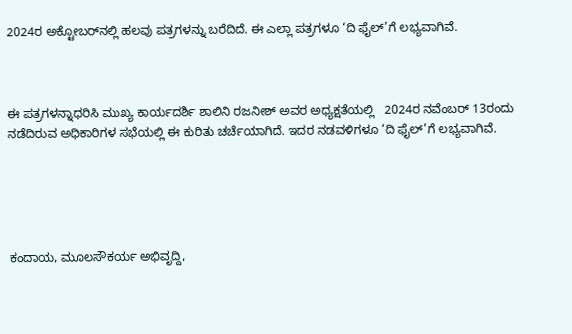2024ರ ಅಕ್ಟೋಬರ್‍‌ನಲ್ಲಿ ಹಲವು ಪತ್ರಗಳನ್ನು ಬರೆದಿದೆ. ಈ ಎಲ್ಲಾ ಪತ್ರಗಳೂ ‘ದಿ ಫೈಲ್‌’ಗೆ ಲಭ್ಯವಾಗಿವೆ.



ಈ ಪತ್ರಗಳನ್ನಾಧರಿಸಿ ಮುಖ್ಯ ಕಾರ್ಯದರ್ಶಿ ಶಾಲಿನಿ ರಜನೀಶ್‌ ಅವರ ಅಧ್ಯಕ್ಷತೆಯಲ್ಲಿ   2024ರ ನವೆಂಬರ್‍‌ 13ರಂದು ನಡೆದಿರುವ ಅಧಿಕಾರಿಗಳ ಸಭೆಯಲ್ಲಿ ಈ ಕುರಿತು ಚರ್ಚೆಯಾಗಿದೆ. ಇದರ ನಡವಳಿಗಳೂ ‘ದಿ ಫೈಲ್‌’ಗೆ ಲಭ್ಯವಾಗಿವೆ.





ಕಂದಾಯ, ಮೂಲಸೌಕರ್ಯ ಅಭಿವೃದ್ದಿ,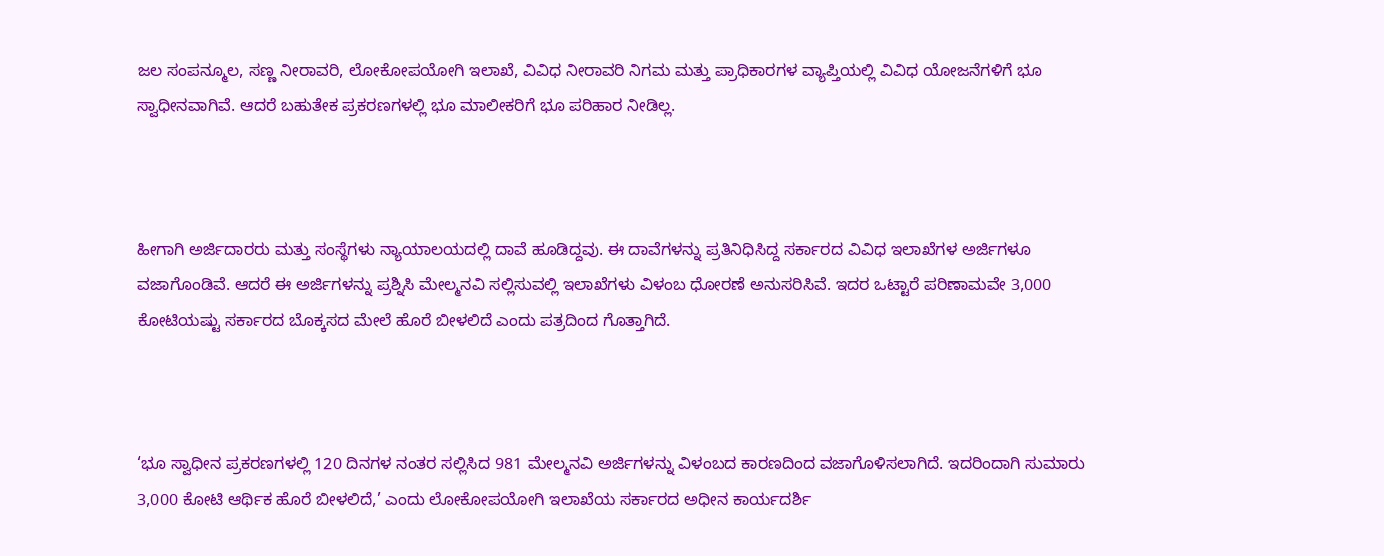ಜಲ ಸಂಪನ್ಮೂಲ, ಸಣ್ಣ ನೀರಾವರಿ, ಲೋಕೋಪಯೋಗಿ ಇಲಾಖೆ, ವಿವಿಧ ನೀರಾವರಿ ನಿಗಮ ಮತ್ತು ಪ್ರಾಧಿಕಾರಗಳ ವ್ಯಾಪ್ತಿಯಲ್ಲಿ ವಿವಿಧ ಯೋಜನೆಗಳಿಗೆ ಭೂ ಸ್ವಾಧೀನವಾಗಿವೆ. ಆದರೆ ಬಹುತೇಕ ಪ್ರಕರಣಗಳಲ್ಲಿ ಭೂ ಮಾಲೀಕರಿಗೆ ಭೂ ಪರಿಹಾರ ನೀಡಿಲ್ಲ.



ಹೀಗಾಗಿ ಅರ್ಜಿದಾರರು ಮತ್ತು ಸಂಸ್ಥೆಗಳು ನ್ಯಾಯಾಲಯದಲ್ಲಿ ದಾವೆ ಹೂಡಿದ್ದವು. ಈ ದಾವೆಗಳನ್ನು ಪ್ರತಿನಿಧಿಸಿದ್ದ ಸರ್ಕಾರದ ವಿವಿಧ ಇಲಾಖೆಗಳ ಅರ್ಜಿಗಳೂ ವಜಾಗೊಂಡಿವೆ. ಆದರೆ ಈ ಅರ್ಜಿಗಳನ್ನು ಪ್ರಶ್ನಿಸಿ ಮೇಲ್ಮನವಿ ಸಲ್ಲಿಸುವಲ್ಲಿ ಇಲಾಖೆಗಳು ವಿಳಂಬ ಧೋರಣೆ ಅನುಸರಿಸಿವೆ. ಇದರ ಒಟ್ಟಾರೆ ಪರಿಣಾಮವೇ 3,000 ಕೋಟಿಯಷ್ಟು ಸರ್ಕಾರದ ಬೊಕ್ಕಸದ ಮೇಲೆ ಹೊರೆ ಬೀಳಲಿದೆ ಎಂದು ಪತ್ರದಿಂದ ಗೊತ್ತಾಗಿದೆ.



‘ಭೂ ಸ್ವಾಧೀನ ಪ್ರಕರಣಗಳಲ್ಲಿ 120 ದಿನಗಳ ನಂತರ ಸಲ್ಲಿಸಿದ 981 ಮೇಲ್ಮನವಿ ಅರ್ಜಿಗಳನ್ನು ವಿಳಂಬದ ಕಾರಣದಿಂದ ವಜಾಗೊಳಿಸಲಾಗಿದೆ. ಇದರಿಂದಾಗಿ ಸುಮಾರು 3,000 ಕೋಟಿ ಆರ್ಥಿಕ ಹೊರೆ ಬೀಳಲಿದೆ,’ ಎಂದು ಲೋಕೋಪಯೋಗಿ ಇಲಾಖೆಯ ಸರ್ಕಾರದ ಅಧೀನ ಕಾರ್ಯದರ್ಶಿ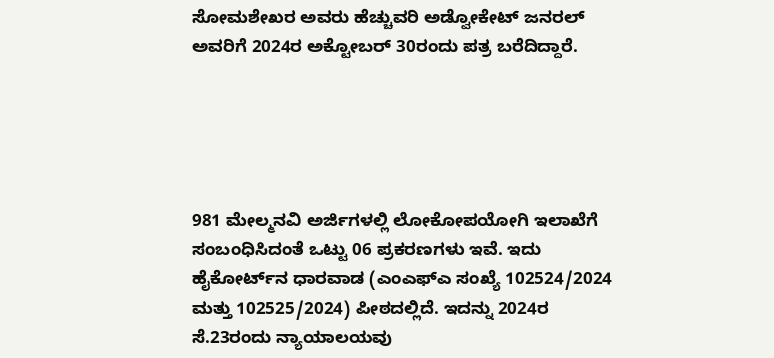ಸೋಮಶೇಖರ ಅವರು ಹೆಚ್ಚುವರಿ ಅಡ್ವೋಕೇಟ್‌ ಜನರಲ್‌ ಅವರಿಗೆ 2024ರ ಅಕ್ಟೋಬರ್‍‌ 30ರಂದು ಪತ್ರ ಬರೆದಿದ್ದಾರೆ.





981 ಮೇಲ್ಮನವಿ ಅರ್ಜಿಗಳಲ್ಲಿ ಲೋಕೋಪಯೋಗಿ ಇಲಾಖೆಗೆ ಸಂಬಂಧಿಸಿದಂತೆ ಒಟ್ಟು 06 ಪ್ರಕರಣಗಳು ಇವೆ. ಇದು ಹೈಕೋರ್ಟ್‌ನ ಧಾರವಾಡ (ಎಂಎಫ್‌ಎ ಸಂಖ್ಯೆ 102524/2024 ಮತ್ತು 102525/2024) ಪೀಠದಲ್ಲಿದೆ. ಇದನ್ನು 2024ರ ಸೆ.23ರಂದು ನ್ಯಾಯಾಲಯವು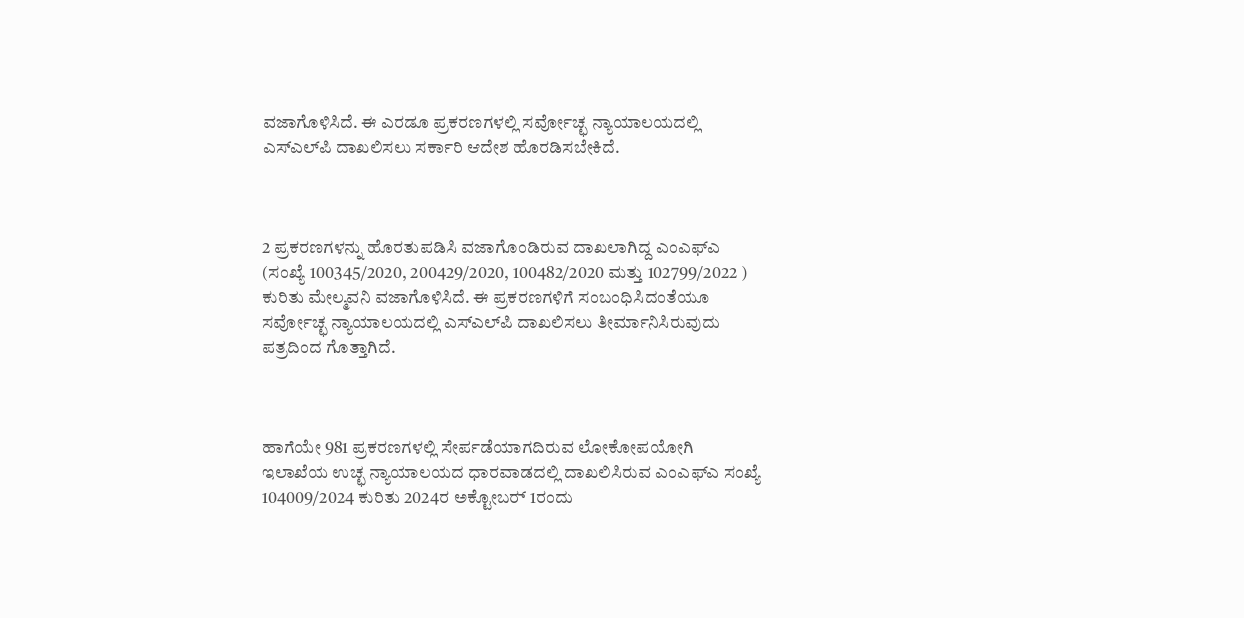ವಜಾಗೊಳಿಸಿದೆ. ಈ ಎರಡೂ ಪ್ರಕರಣಗಳಲ್ಲಿ ಸರ್ವೋಚ್ಛ ನ್ಯಾಯಾಲಯದಲ್ಲಿ ಎಸ್‌ಎಲ್‌ಪಿ ದಾಖಲಿಸಲು ಸರ್ಕಾರಿ ಆದೇಶ ಹೊರಡಿಸಬೇಕಿದೆ.



2 ಪ್ರಕರಣಗಳನ್ನು ಹೊರತುಪಡಿಸಿ ವಜಾಗೊಂಡಿರುವ ದಾಖಲಾಗಿದ್ದ ಎಂಎಫ್‌ಎ (ಸಂಖ್ಯೆ 100345/2020, 200429/2020, 100482/2020 ಮತ್ತು 102799/2022 ) ಕುರಿತು ಮೇಲ್ಮವನಿ ವಜಾಗೊಳಿಸಿದೆ. ಈ ಪ್ರಕರಣಗಳಿಗೆ ಸಂಬಂಧಿಸಿದಂತೆಯೂ ಸರ್ವೋಚ್ಛ ನ್ಯಾಯಾಲಯದಲ್ಲಿ ಎಸ್‌ಎಲ್‌ಪಿ ದಾಖಲಿಸಲು ತೀರ್ಮಾನಿಸಿರುವುದು ಪತ್ರದಿಂದ ಗೊತ್ತಾಗಿದೆ.



ಹಾಗೆಯೇ 981 ಪ್ರಕರಣಗಳಲ್ಲಿ ಸೇರ್ಪಡೆಯಾಗದಿರುವ ಲೋಕೋಪಯೋಗಿ ಇಲಾಖೆಯ ಉಚ್ಛ ನ್ಯಾಯಾಲಯದ ಧಾರವಾಡದಲ್ಲಿ ದಾಖಲಿಸಿರುವ ಎಂಎಫ್‌ಎ ಸಂಖ್ಯೆ 104009/2024 ಕುರಿತು 2024ರ ಅಕ್ಟೋಬರ್‍‌ 1ರಂದು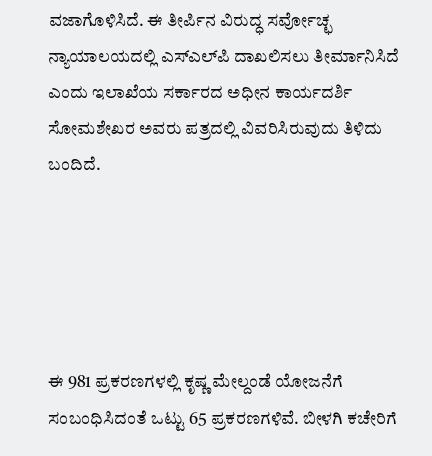ವಜಾಗೊಳಿಸಿದೆ. ಈ ತೀರ್ಪಿನ ವಿರುದ್ಧ ಸರ್ವೋಚ್ಛ ನ್ಯಾಯಾಲಯದಲ್ಲಿ ಎಸ್‌ಎಲ್‌ಪಿ ದಾಖಲಿಸಲು ತೀರ್ಮಾನಿಸಿದೆ ಎಂದು ಇಲಾಖೆಯ ಸರ್ಕಾರದ ಅಧೀನ ಕಾರ್ಯದರ್ಶಿ ಸೋಮಶೇಖರ ಅವರು ಪತ್ರದಲ್ಲಿ ವಿವರಿಸಿರುವುದು ತಿಳಿದು ಬಂದಿದೆ.





ಈ 981 ಪ್ರಕರಣಗಳಲ್ಲಿ ಕೃಷ್ಣ ಮೇಲ್ದಂಡೆ ಯೋಜನೆಗೆ ಸಂಬಂಧಿಸಿದಂತೆ ಒಟ್ಟು 65 ಪ್ರಕರಣಗಳಿವೆ. ಬೀಳಗಿ ಕಚೇರಿಗೆ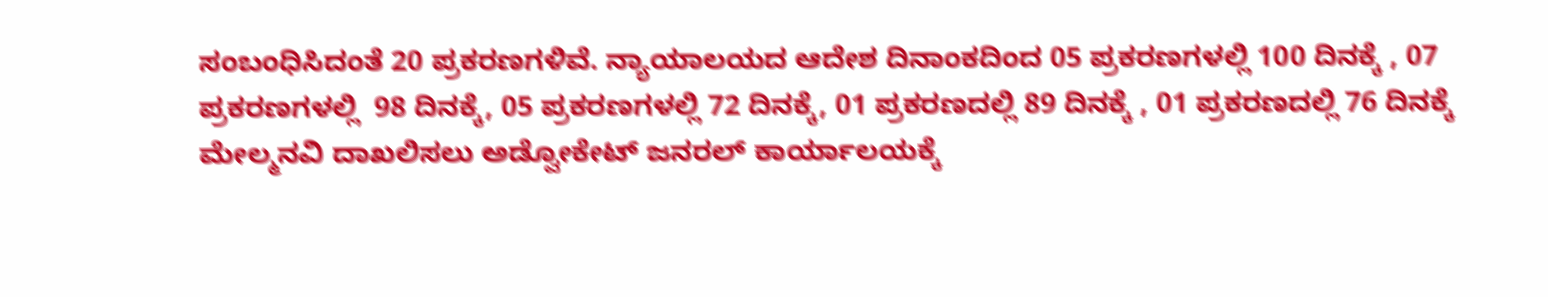ಸಂಬಂಧಿಸಿದಂತೆ 20 ಪ್ರಕರಣಗಳಿವೆ. ನ್ಯಾಯಾಲಯದ ಆದೇಶ ದಿನಾಂಕದಿಂದ 05 ಪ್ರಕರಣಗಳಲ್ಲಿ 100 ದಿನಕ್ಕೆ , 07 ಪ್ರಕರಣಗಳಲ್ಲಿ  98 ದಿನಕ್ಕೆ, 05 ಪ್ರಕರಣಗಳಲ್ಲಿ 72 ದಿನಕ್ಕೆ, 01 ಪ್ರಕರಣದಲ್ಲಿ 89 ದಿನಕ್ಕೆ , 01 ಪ್ರಕರಣದಲ್ಲಿ 76 ದಿನಕ್ಕೆ ಮೇಲ್ಮನವಿ ದಾಖಲಿಸಲು ಅಡ್ವೋಕೇಟ್‌ ಜನರಲ್‌ ಕಾರ್ಯಾಲಯಕ್ಕೆ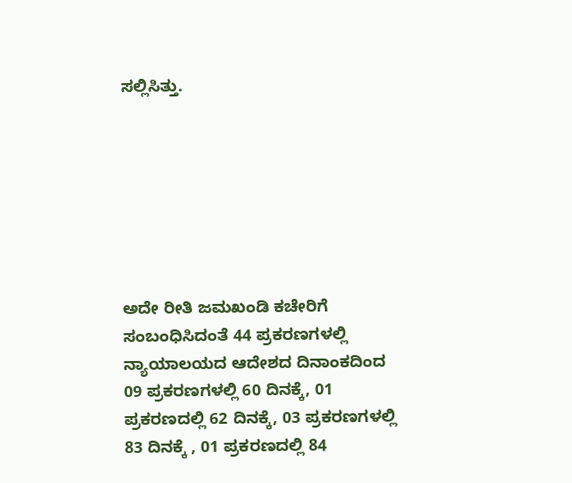ಸಲ್ಲಿಸಿತ್ತು.







ಅದೇ ರೀತಿ ಜಮಖಂಡಿ ಕಚೇರಿಗೆ ಸಂಬಂಧಿಸಿದಂತೆ 44 ಪ್ರಕರಣಗಳಲ್ಲಿ ನ್ಯಾಯಾಲಯದ ಆದೇಶದ ದಿನಾಂಕದಿಂದ 09 ಪ್ರಕರಣಗಳಲ್ಲಿ 60 ದಿನಕ್ಕೆ, 01 ಪ್ರಕರಣದಲ್ಲಿ 62 ದಿನಕ್ಕೆ, 03 ಪ್ರಕರಣಗಳಲ್ಲಿ 83 ದಿನಕ್ಕೆ , 01 ಪ್ರಕರಣದಲ್ಲಿ 84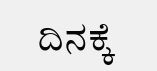ದಿನಕ್ಕೆ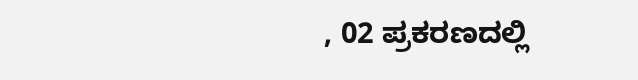, 02 ಪ್ರಕರಣದಲ್ಲಿ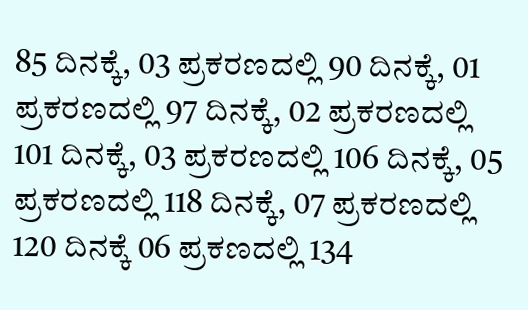85 ದಿನಕ್ಕೆ, 03 ಪ್ರಕರಣದಲ್ಲಿ 90 ದಿನಕ್ಕೆ, 01 ಪ್ರಕರಣದಲ್ಲಿ 97 ದಿನಕ್ಕೆ, 02 ಪ್ರಕರಣದಲ್ಲಿ 101 ದಿನಕ್ಕೆ, 03 ಪ್ರಕರಣದಲ್ಲಿ 106 ದಿನಕ್ಕೆ, 05 ಪ್ರಕರಣದಲ್ಲಿ 118 ದಿನಕ್ಕೆ, 07 ಪ್ರಕರಣದಲ್ಲಿ 120 ದಿನಕ್ಕೆ 06 ಪ್ರಕಣದಲ್ಲಿ 134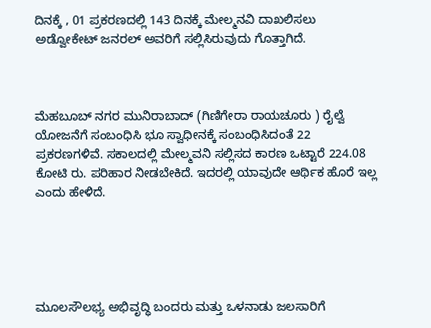ದಿನಕ್ಕೆ , 01 ಪ್ರಕರಣದಲ್ಲಿ 143 ದಿನಕ್ಕೆ ಮೇಲ್ಮನವಿ ದಾಖಲಿಸಲು ಅಡ್ವೋಕೇಟ್‌ ಜನರಲ್‌ ಅವರಿಗೆ ಸಲ್ಲಿಸಿರುವುದು ಗೊತ್ತಾಗಿದೆ.



ಮೆಹಬೂಬ್‌ ನಗರ ಮುನಿರಾಬಾದ್‌ (ಗಿಣಿಗೇರಾ ರಾಯಚೂರು ) ರೈಲ್ವೆ ಯೋಜನೆಗೆ ಸಂಬಂಧಿಸಿ ಭೂ ಸ್ವಾಧೀನಕ್ಕೆ ಸಂಬಂಧಿಸಿದಂತೆ 22 ಪ್ರಕರಣಗಳಿವೆ. ಸಕಾಲದಲ್ಲಿ ಮೇಲ್ಮವನಿ ಸಲ್ಲಿಸದ ಕಾರಣ ಒಟ್ಟಾರೆ 224.08 ಕೋಟಿ ರು. ಪರಿಹಾರ ನೀಡಬೇಕಿದೆ. ಇದರಲ್ಲಿ ಯಾವುದೇ ಆರ್ಥಿಕ ಹೊರೆ ಇಲ್ಲ ಎಂದು ಹೇಳಿದೆ.





ಮೂಲಸೌಲಭ್ಯ ಅಭಿವೃದ್ಧಿ ಬಂದರು ಮತ್ತು ಒಳನಾಡು ಜಲಸಾರಿಗೆ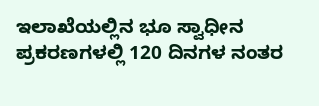ಇಲಾಖೆಯಲ್ಲಿನ ಭೂ ಸ್ವಾಧೀನ ಪ್ರಕರಣಗಳಲ್ಲಿ 120 ದಿನಗಳ ನಂತರ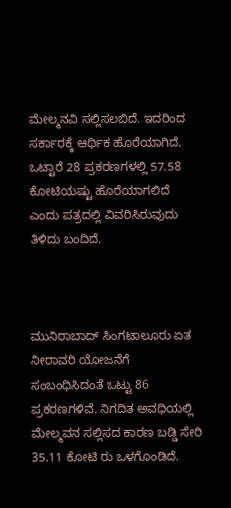ಮೇಲ್ಮನವಿ ಸಲ್ಲಿಸಲಬಿದೆ. ಇದರಿಂದ ಸರ್ಕಾರಕ್ಕೆ ಆರ್ಥಿಕ ಹೊರೆಯಾಗಿದೆ. ಒಟ್ಟಾರೆ 28 ಪ್ರಕರಣಗಳಲ್ಲಿ 57.58 ಕೋಟಿಯಷ್ಟು ಹೊರೆಯಾಗಲಿದೆ ಎಂದು ಪತ್ರದಲ್ಲಿ ವಿವರಿಸಿರುವುದು ತಿಳಿದು ಬಂದಿದೆ.



ಮುನಿರಾಬಾದ್‌ ಸಿಂಗಟಾಲೂರು ಏತ ನೀರಾವರಿ ಯೋಜನೆಗೆ ಸಂಬಂಧಿಸಿದಂತೆ ಒಟ್ಟು 86 ಪ್ರಕರಣಗಳಿವೆ. ನಿಗದಿತ ಅವಧಿಯಲ್ಲಿ ಮೇಲ್ಮವನ ಸಲ್ಲಿಸದ ಕಾರಣ ಬಡ್ಡಿ ಸೇರಿ 35.11 ಕೋಟಿ ರು ಒಳಗೊಂಡಿದೆ.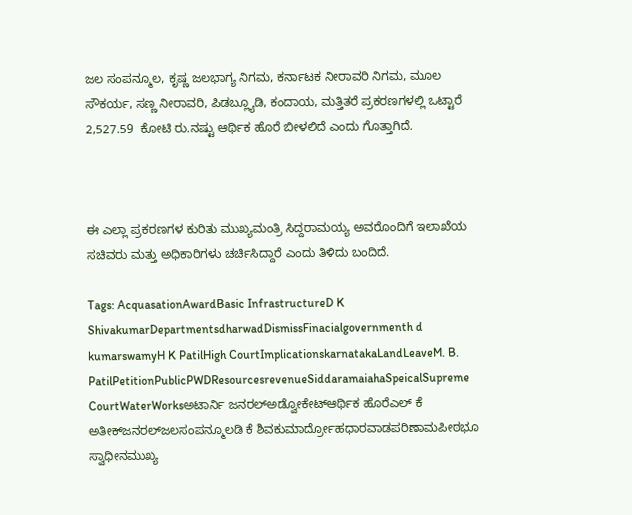ಜಲ ಸಂಪನ್ಮೂಲ, ಕೃಷ್ಣ ಜಲಭಾಗ್ಯ ನಿಗಮ, ಕರ್ನಾಟಕ ನೀರಾವರಿ ನಿಗಮ, ಮೂಲ ಸೌಕರ್ಯ, ಸಣ್ಣ ನೀರಾವರಿ, ಪಿಡಬ್ಲ್ಯೂಡಿ, ಕಂದಾಯ, ಮತ್ತಿತರೆ ಪ್ರಕರಣಗಳಲ್ಲಿ ಒಟ್ಟಾರೆ 2,527.59  ಕೋಟಿ ರು.ನಷ್ಟು ಆರ್ಥಿಕ ಹೊರೆ ಬೀಳಲಿದೆ ಎಂದು ಗೊತ್ತಾಗಿದೆ.



ಈ ಎಲ್ಲಾ ಪ್ರಕರಣಗಳ ಕುರಿತು ಮುಖ್ಯಮಂತ್ರಿ ಸಿದ್ದರಾಮಯ್ಯ ಅವರೊಂದಿಗೆ ಇಲಾಖೆಯ ಸಚಿವರು ಮತ್ತು ಅಧಿಕಾರಿಗಳು ಚರ್ಚಿಸಿದ್ದಾರೆ ಎಂದು ತಿಳಿದು ಬಂದಿದೆ.

Tags: AcquasationAwardBasic InfrastructureD K ShivakumarDepartmentsdharwadDismissFinacialgovernmenth d kumarswamyH K PatilHigh CourtImplicationskarnatakaLandLeaveM. B. PatilPetitionPublicPWDResourcesrevenueSiddaramaiahaSpeicalSupreme CourtWaterWorksಅಟಾರ್ನಿ ಜನರಲ್‌ಅಡ್ವೋಕೇಟ್‌ಆರ್ಥಿಕ ಹೊರೆಎಲ್‌ ಕೆ ಅತೀಕ್‌ಜನರಲ್‌ಜಲಸಂಪನ್ಮೂಲಡಿ ಕೆ ಶಿವಕುಮಾರ್ದ್ರೋಹಧಾರವಾಡಪರಿಣಾಮಪೀಠಭೂ ಸ್ವಾಧೀನಮುಖ್ಯ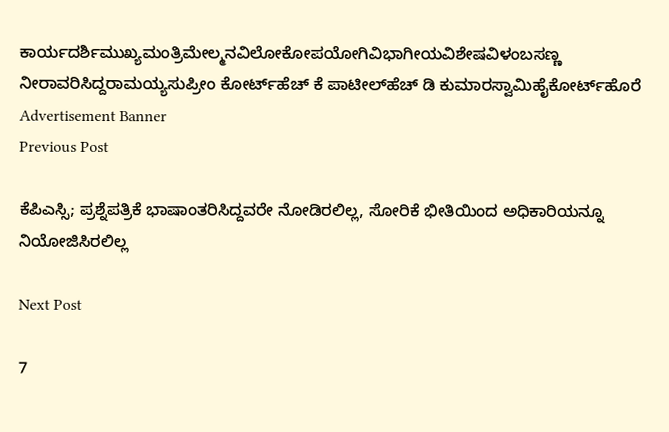ಕಾರ್ಯದರ್ಶಿಮುಖ್ಯಮಂತ್ರಿಮೇಲ್ಮನವಿಲೋಕೋಪಯೋಗಿವಿಭಾಗೀಯವಿಶೇಷವಿಳಂಬಸಣ್ಣ ನೀರಾವರಿಸಿದ್ದರಾಮಯ್ಯಸುಪ್ರೀಂ ಕೋರ್ಟ್‌ಹೆಚ್‌ ಕೆ ಪಾಟೀಲ್‌ಹೆಚ್‌ ಡಿ ಕುಮಾರಸ್ವಾಮಿಹೈಕೋರ್ಟ್‌ಹೊರೆ
Advertisement Banner
Previous Post

ಕೆಪಿಎಸ್ಸಿ; ಪ್ರಶ್ನೆಪತ್ರಿಕೆ ಭಾಷಾಂತರಿಸಿದ್ದವರೇ ನೋಡಿರಲಿಲ್ಲ, ಸೋರಿಕೆ ಭೀತಿಯಿಂದ ಅಧಿಕಾರಿಯನ್ನೂ ನಿಯೋಜಿಸಿರಲಿಲ್ಲ

Next Post

7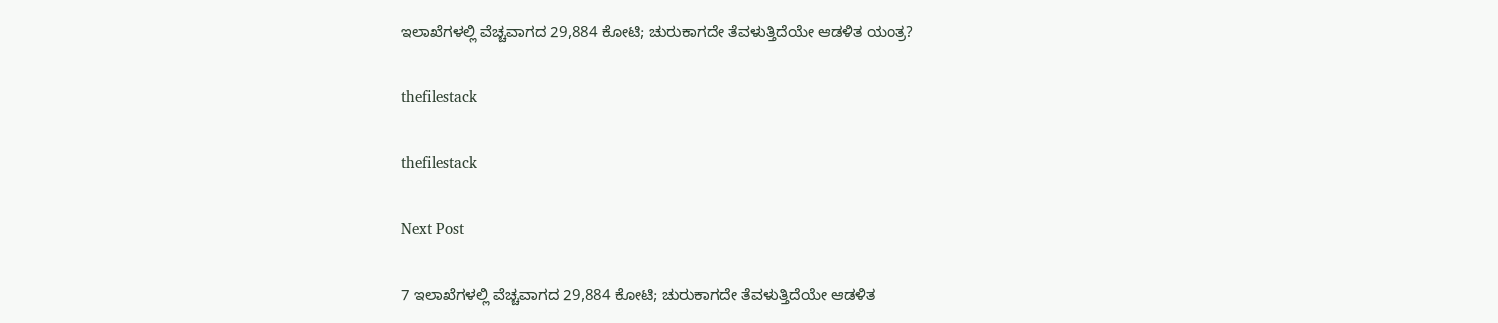ಇಲಾಖೆಗಳಲ್ಲಿ ವೆಚ್ಚವಾಗದ 29,884 ಕೋಟಿ; ಚುರುಕಾಗದೇ ತೆವಳುತ್ತಿದೆಯೇ ಆಡಳಿತ ಯಂತ್ರ?

thefilestack

thefilestack

Next Post

7 ಇಲಾಖೆಗಳಲ್ಲಿ ವೆಚ್ಚವಾಗದ 29,884 ಕೋಟಿ; ಚುರುಕಾಗದೇ ತೆವಳುತ್ತಿದೆಯೇ ಆಡಳಿತ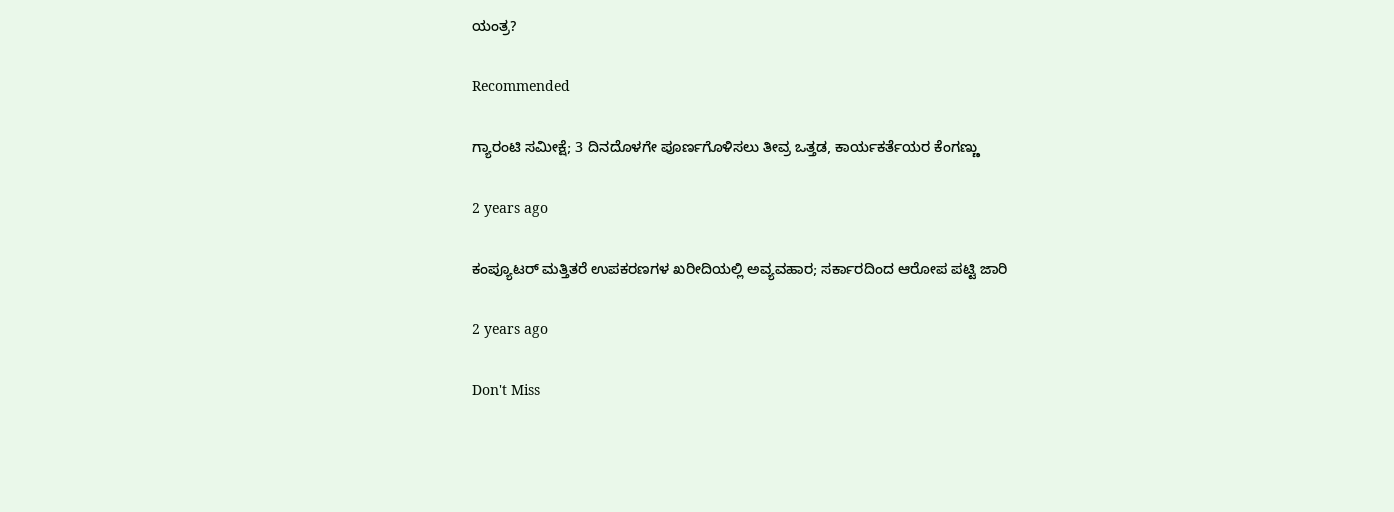ಯಂತ್ರ?

Recommended

ಗ್ಯಾರಂಟಿ ಸಮೀಕ್ಷೆ; 3 ದಿನದೊಳಗೇ ಪೂರ್ಣಗೊಳಿಸಲು ತೀವ್ರ ಒತ್ತಡ, ಕಾರ್ಯಕರ್ತೆಯರ ಕೆಂಗಣ್ಣು

2 years ago

ಕಂಪ್ಯೂಟರ್‍‌ ಮತ್ತಿತರೆ ಉಪಕರಣಗಳ ಖರೀದಿಯಲ್ಲಿ ಅವ್ಯವಹಾರ; ಸರ್ಕಾರದಿಂದ ಆರೋಪ ಪಟ್ಟಿ ಜಾರಿ

2 years ago

Don't Miss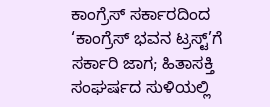ಕಾಂಗ್ರೆಸ್‌ ಸರ್ಕಾರದಿಂದ ‘ಕಾಂಗ್ರೆಸ್‌ ಭವನ ಟ್ರಸ್ಟ್‌’ಗೆ ಸರ್ಕಾರಿ ಜಾಗ; ಹಿತಾಸಕ್ತಿ ಸಂಘ‍ರ್ಷದ ಸುಳಿಯಲ್ಲಿ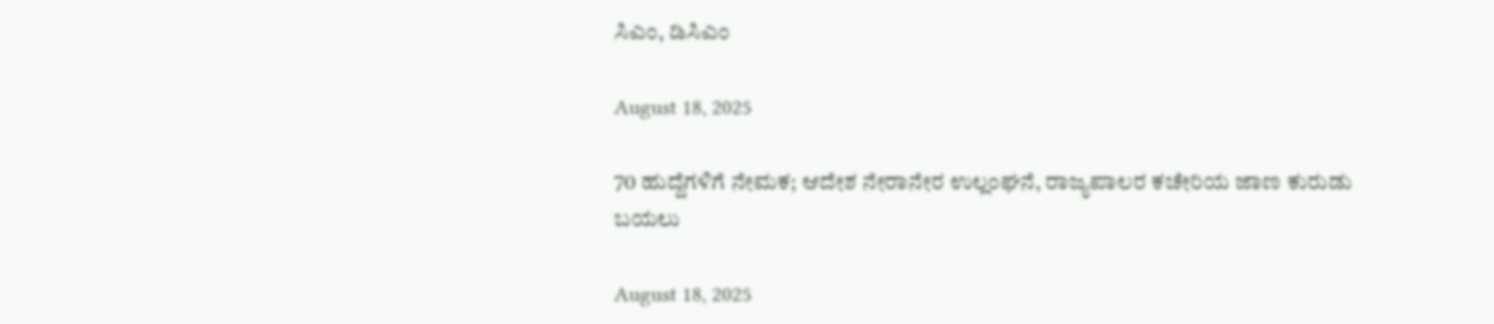ಸಿಎಂ, ಡಿಸಿಎಂ

August 18, 2025

70 ಹುದ್ದೆಗಳಿಗೆ ನೇಮಕ; ಆದೇಶ ನೇರಾನೇರ ಉಲ್ಲಂಘನೆ, ರಾಜ್ಯಪಾಲರ ಕಚೇರಿಯ ಜಾಣ ಕುರುಡು ಬಯಲು

August 18, 2025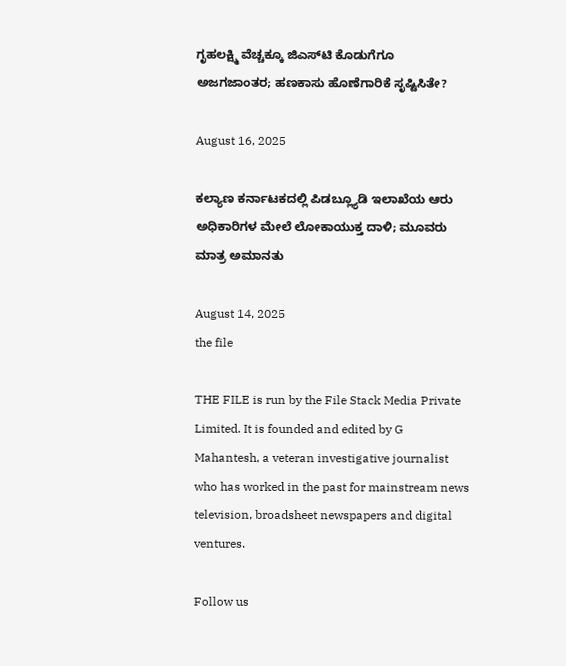ಗೃಹಲಕ್ಷ್ಮಿ ವೆಚ್ಚಕ್ಕೂ ಜಿಎಸ್‌ಟಿ ಕೊಡುಗೆಗೂ ಅಜಗಜಾಂತರ; ಹಣಕಾಸು ಹೊಣೆಗಾರಿಕೆ ಸೃಷ್ಟಿಸಿತೇ?

August 16, 2025

ಕಲ್ಯಾಣ ಕರ್ನಾಟಕದಲ್ಲಿ ಪಿಡಬ್ಲ್ಯೂಡಿ ಇಲಾಖೆಯ ಆರು ಅಧಿಕಾರಿಗಳ ಮೇಲೆ ಲೋಕಾಯುಕ್ತ ದಾಳಿ; ಮೂವರು ಮಾತ್ರ ಅಮಾನತು

August 14, 2025
the file

THE FILE is run by the File Stack Media Private Limited. It is founded and edited by G Mahantesh, a veteran investigative journalist who has worked in the past for mainstream news television, broadsheet newspapers and digital ventures.

Follow us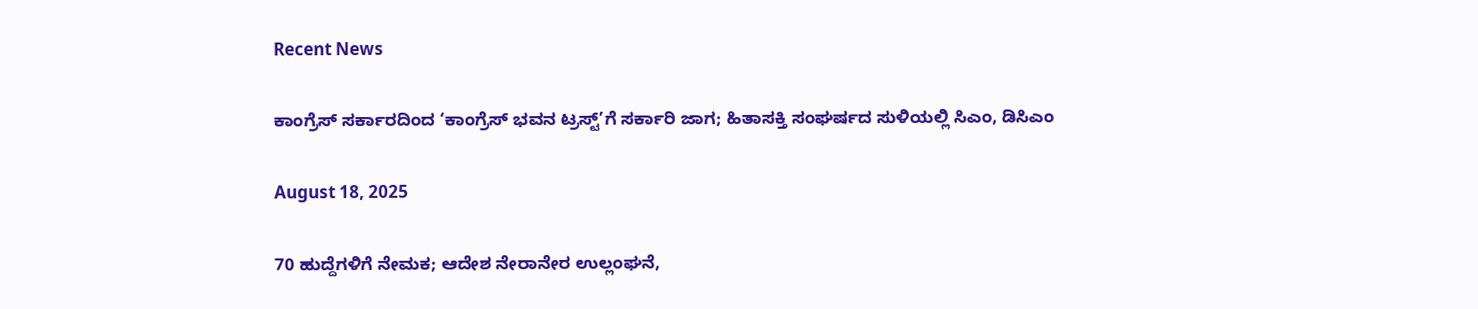Recent News

ಕಾಂಗ್ರೆಸ್‌ ಸರ್ಕಾರದಿಂದ ‘ಕಾಂಗ್ರೆಸ್‌ ಭವನ ಟ್ರಸ್ಟ್‌’ಗೆ ಸರ್ಕಾರಿ ಜಾಗ; ಹಿತಾಸಕ್ತಿ ಸಂಘ‍ರ್ಷದ ಸುಳಿಯಲ್ಲಿ ಸಿಎಂ, ಡಿಸಿಎಂ

August 18, 2025

70 ಹುದ್ದೆಗಳಿಗೆ ನೇಮಕ; ಆದೇಶ ನೇರಾನೇರ ಉಲ್ಲಂಘನೆ,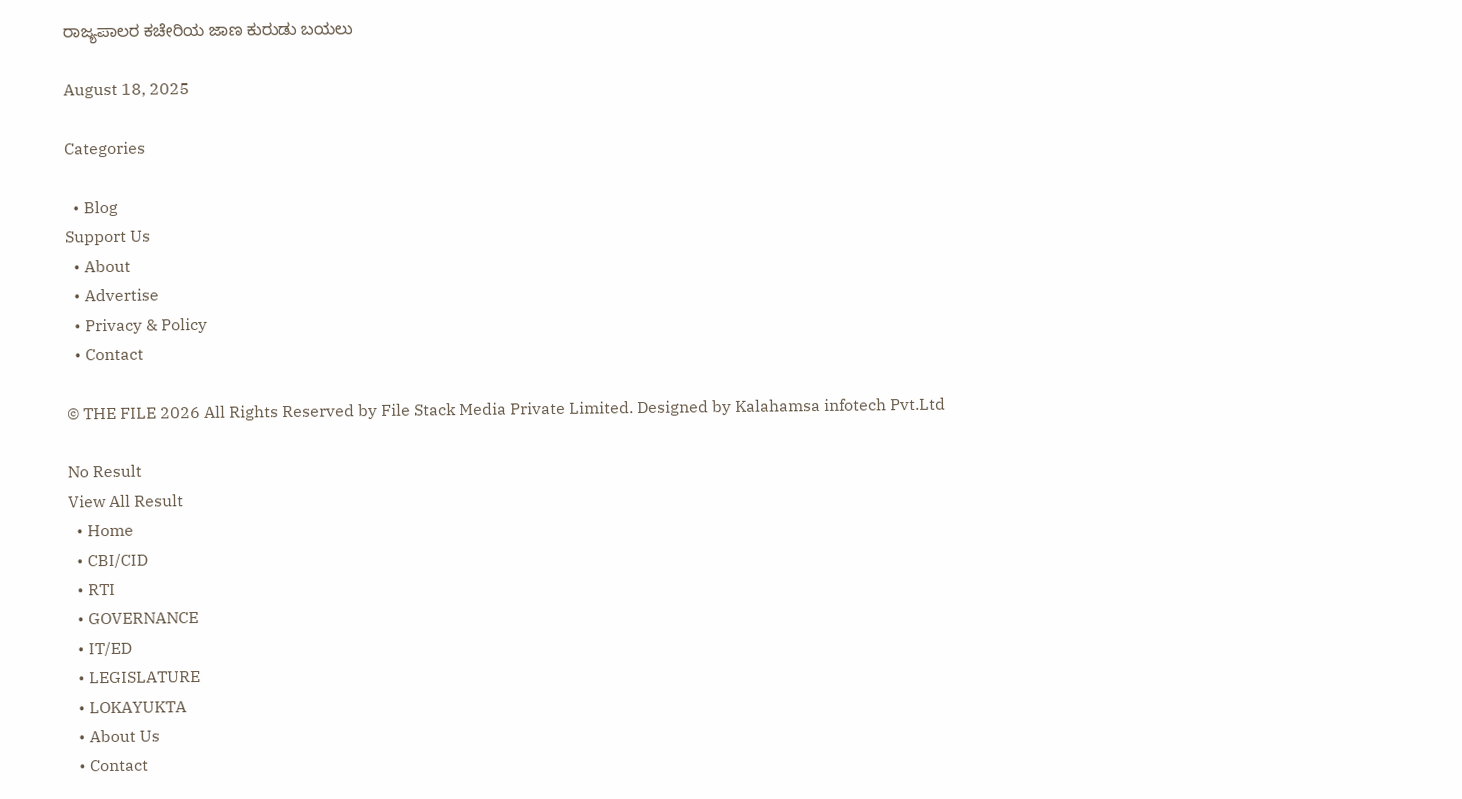ರಾಜ್ಯಪಾಲರ ಕಚೇರಿಯ ಜಾಣ ಕುರುಡು ಬಯಲು

August 18, 2025

Categories

  • Blog
Support Us
  • About
  • Advertise
  • Privacy & Policy
  • Contact

© THE FILE 2026 All Rights Reserved by File Stack Media Private Limited. Designed by Kalahamsa infotech Pvt.Ltd

No Result
View All Result
  • Home
  • CBI/CID
  • RTI
  • GOVERNANCE
  • IT/ED
  • LEGISLATURE
  • LOKAYUKTA
  • About Us
  • Contact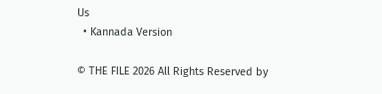Us
  • Kannada Version

© THE FILE 2026 All Rights Reserved by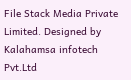File Stack Media Private Limited. Designed by Kalahamsa infotech Pvt.Ltd